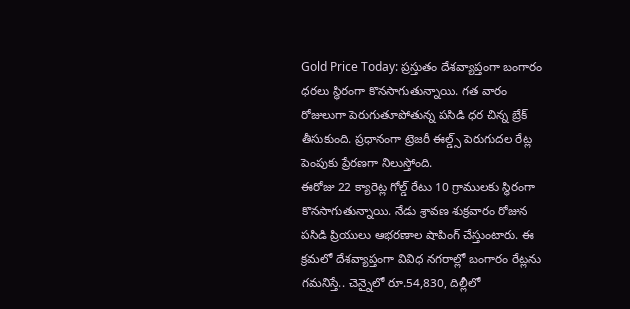Gold Price Today: ప్రస్తుతం దేశవ్యాప్తంగా బంగారం ధరలు స్థిరంగా కొనసాగుతున్నాయి. గత వారం రోజులుగా పెరుగుతూపోతున్న పసిడి ధర చిన్న బ్రేక్ తీసుకుంది. ప్రధానంగా ట్రెజరీ ఈల్డ్స్ పెరుగుదల రేట్ల పెంపుకు ప్రేరణగా నిలుస్తోంది.
ఈరోజు 22 క్యారెట్ల గోల్డ్ రేటు 10 గ్రాములకు స్థిరంగా కొనసాగుతున్నాయి. నేడు శ్రావణ శుక్రవారం రోజున పసిడి ప్రియులు ఆభరణాల షాపింగ్ చేస్తుంటారు. ఈ క్రమలో దేశవ్యాప్తంగా వివిధ నగరాల్లో బంగారం రేట్లను గమనిస్తే.. చెన్నైలో రూ.54,830, దిల్లీలో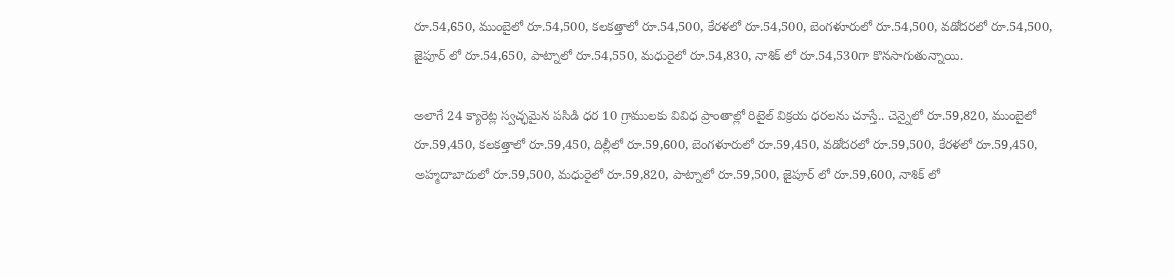రూ.54,650, ముంబైలో రూ.54,500, కలకత్తాలో రూ.54,500, కేరళలో రూ.54,500, బెంగళూరులో రూ.54,500, వడోదరలో రూ.54,500, జైపూర్ లో రూ.54,650, పాట్నాలో రూ.54,550, మధురైలో రూ.54,830, నాశిక్ లో రూ.54,530గా కొనసాగుతున్నాయి.

అలాగే 24 క్యారెట్ల స్వచ్ఛమైన పసిడి ధర 10 గ్రాములకు వివిధ ప్రాంతాల్లో రిటైల్ విక్రయ ధరలను చూస్తే.. చెన్నైలో రూ.59,820, ముంబైలో రూ.59,450, కలకత్తాలో రూ.59,450, దిల్లీలో రూ.59,600, బెంగళూరులో రూ.59,450, వడోదరలో రూ.59,500, కేరళలో రూ.59,450, అహ్మదాబాదులో రూ.59,500, మధురైలో రూ.59,820, పాట్నాలో రూ.59,500, జైపూర్ లో రూ.59,600, నాశిక్ లో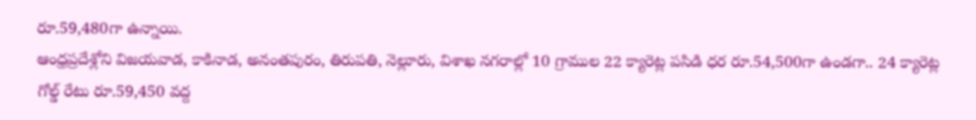రూ.59,480గా ఉన్నాయి.
ఆంధ్రప్రదేశ్లోని విజయవాడ, కాకినాడ, అనంతపురం, తిరుపతి, నెల్లూరు, విశాఖ నగరాల్లో 10 గ్రాముల 22 క్యారెట్ల పసిడి ధర రూ.54,500గా ఉండగా.. 24 క్యారెట్ల గోల్డ్ రేటు రూ.59,450 వద్ద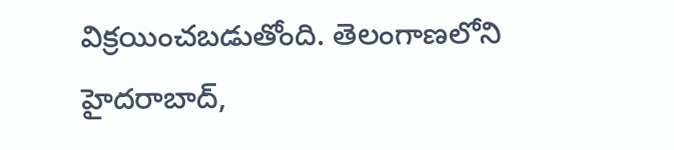విక్రయించబడుతోంది. తెలంగాణలోని హైదరాబాద్,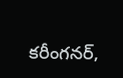కరీంగనర్,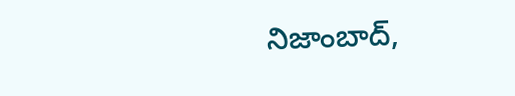నిజాంబాద్,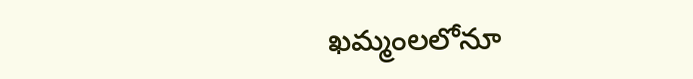ఖమ్మంలలోనూ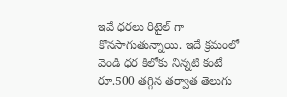ఇవే ధరలు రిటైల్ గా కొనసాగుతున్నాయి. ఇదే క్రమంలో వెండి ధర కిలోకు నిన్నటి కంటే రూ.500 తగ్గిన తర్వాత తెలుగు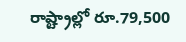రాష్ట్రాల్లో రూ.79,500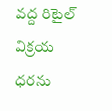వద్ద రిటైల్ విక్రయ ధరను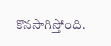కొనసాగిస్తోంది.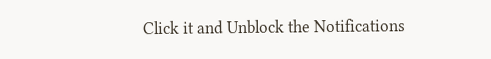Click it and Unblock the Notifications